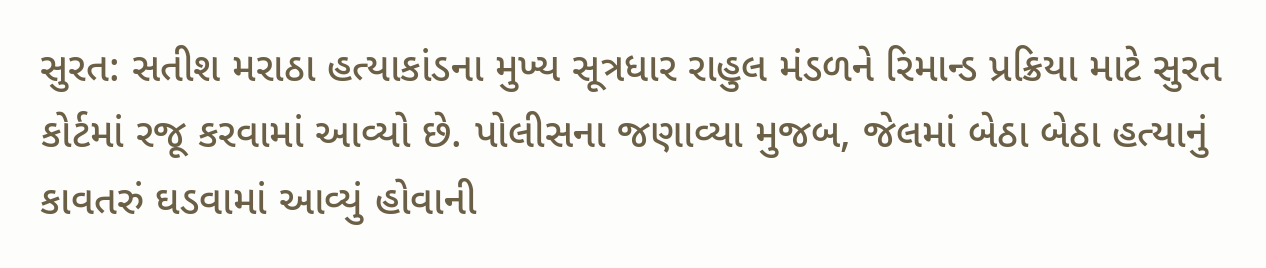સુરત: સતીશ મરાઠા હત્યાકાંડના મુખ્ય સૂત્રધાર રાહુલ મંડળને રિમાન્ડ પ્રક્રિયા માટે સુરત કોર્ટમાં રજૂ કરવામાં આવ્યો છે. પોલીસના જણાવ્યા મુજબ, જેલમાં બેઠા બેઠા હત્યાનું કાવતરું ઘડવામાં આવ્યું હોવાની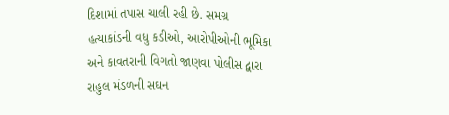દિશામાં તપાસ ચાલી રહી છે. સમગ્ર હત્યાકાંડની વધુ કડીઓ, આરોપીઓની ભૂમિકા અને કાવતરાની વિગતો જાણવા પોલીસ દ્વારા રાહુલ મંડળની સઘન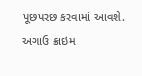પૂછપરછ કરવામાં આવશે. અગાઉ ક્રાઇમ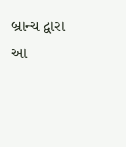બ્રાન્ચ દ્વારા આ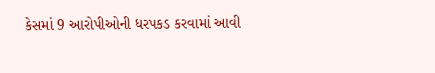કેસમાં 9 આરોપીઓની ધરપકડ કરવામાં આવી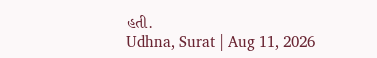હતી.
Udhna, Surat | Aug 11, 2026